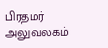பிரதமர் அலுவலகம்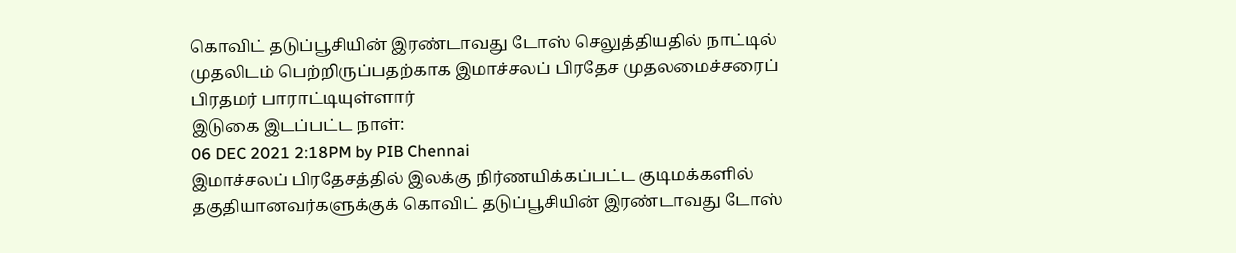கொவிட் தடுப்பூசியின் இரண்டாவது டோஸ் செலுத்தியதில் நாட்டில் முதலிடம் பெற்றிருப்பதற்காக இமாச்சலப் பிரதேச முதலமைச்சரைப் பிரதமர் பாராட்டியுள்ளார்
இடுகை இடப்பட்ட நாள்:
06 DEC 2021 2:18PM by PIB Chennai
இமாச்சலப் பிரதேசத்தில் இலக்கு நிர்ணயிக்கப்பட்ட குடிமக்களில் தகுதியானவர்களுக்குக் கொவிட் தடுப்பூசியின் இரண்டாவது டோஸ்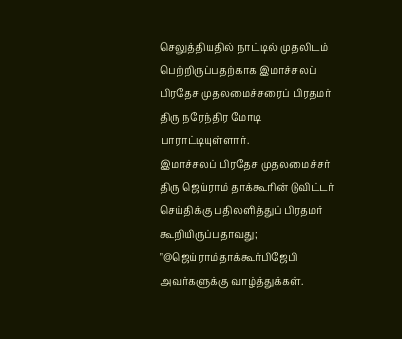செலுத்தியதில் நாட்டில் முதலிடம் பெற்றிருப்பதற்காக இமாச்சலப் பிரதேச முதலமைச்சரைப் பிரதமர் திரு நரேந்திர மோடி பாராட்டியுள்ளார்.
இமாச்சலப் பிரதேச முதலமைச்சர் திரு ஜெய்ராம் தாக்கூரின் டுவிட்டர் செய்திக்கு பதிலளித்துப் பிரதமர் கூறியிருப்பதாவது;
"@ஜெய்ராம்தாக்கூர்பிஜேபி அவர்களுக்கு வாழ்த்துக்கள்.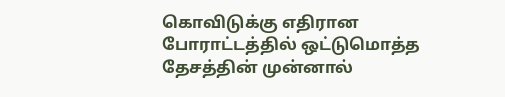கொவிடுக்கு எதிரான போராட்டத்தில் ஒட்டுமொத்த தேசத்தின் முன்னால்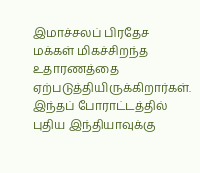இமாச்சலப் பிரதேச மக்கள் மிகச்சிறந்த உதாரணத்தை ஏற்படுத்தியிருக்கிறார்கள். இந்தப் போராட்டத்தில் புதிய இந்தியாவுக்கு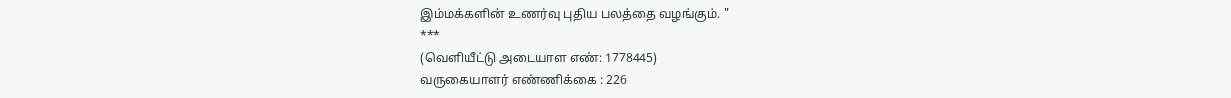இம்மக்களின் உணர்வு புதிய பலத்தை வழங்கும். "
***
(வெளியீட்டு அடையாள எண்: 1778445)
வருகையாளர் எண்ணிக்கை : 226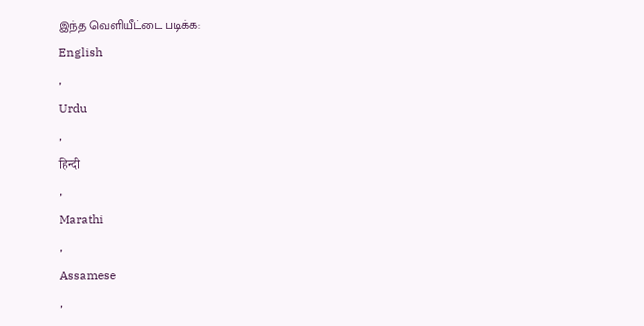இந்த வெளியீட்டை படிக்க:
English
,
Urdu
,
हिन्दी
,
Marathi
,
Assamese
,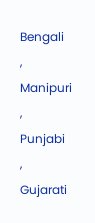Bengali
,
Manipuri
,
Punjabi
,
Gujarati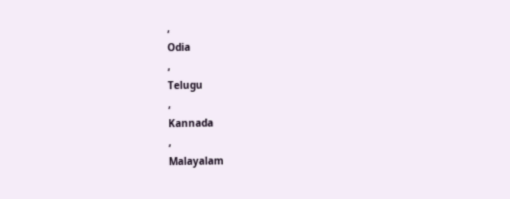,
Odia
,
Telugu
,
Kannada
,
Malayalam